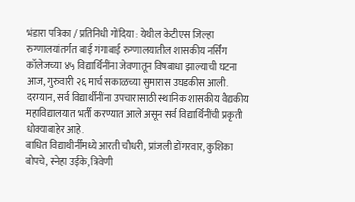भंडारा पत्रिका / प्रतिनिधी गोंदिया : येथील केटीएस जिल्हा रुग्णालयांतर्गत बाई गंगाबाई रुग्णालयातील शासकीय नर्सिंग कॉलेजच्या ४५ विद्यार्थिनींना जेवणातून विषबाधा झाल्याची घटना आज, गुरुवारी २६ मार्च सकाळच्या सुमारास उघडकीस आली. दरम्यान, सर्व विद्यार्थीनींना उपचारासाठी स्थानिक शासकीय वैद्यकीय महाविद्यालयात भर्ती करण्यात आले असून सर्व विद्यार्थिनींची प्रकृती धोक्याबाहेर आहे.
बाधित विद्याथीर्नींमध्ये आरती चौधरी, प्रांजली डोंगरवार, कुशिका बोपचे, स्नेहा उईके, त्रिवेणी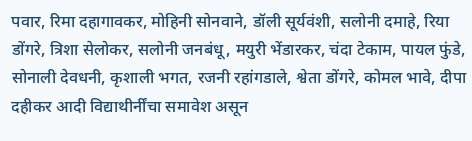पवार, रिमा दहागावकर, मोहिनी सोनवाने, डॉली सूर्यवंशी, सलोनी दमाहे, रिया डोंगरे, त्रिशा सेलोकर, सलोनी जनबंधू, मयुरी भेंडारकर, चंदा टेकाम, पायल फुंडे, सोनाली देवधनी, कृशाली भगत, रजनी रहांगडाले, श्वेता डोंगरे, कोमल भावे, दीपा दहीकर आदी विद्याथीर्नींचा समावेश असून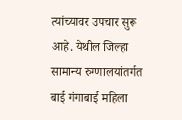त्यांच्यावर उपचार सुरू आहे. येथील जिल्हा सामान्य रुग्णालयांतर्गत बाई गंगाबाई महिला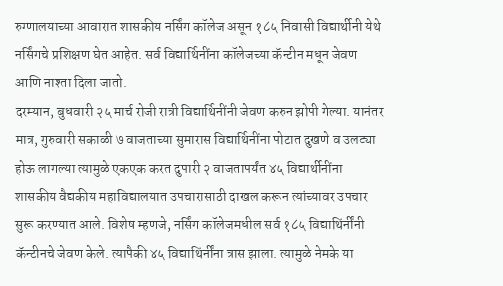रुग्णालयाच्या आवारात शासकीय नर्सिंग कॉलेज असून १८५ निवासी विद्यार्थीनी येथे नर्सिंगचे प्रशिक्षण घेत आहेत. सर्व विद्यार्थिनींना कॉलेजच्या कॅन्टीन मधून जेवण आणि नाश्ता दिला जातो.
दरम्यान, बुधवारी २५ मार्च रोजी रात्री विद्यार्थिनींनी जेवण करुन झोपी गेल्या. यानंतर मात्र, गुरुवारी सकाळी ७ वाजताच्या सुमारास विद्यार्थिनींना पोटात दुखणे व उलट्या होऊ लागल्या त्यामुळे एकएक करत दुपारी २ वाजतापर्यंत ४५ विद्यार्थीनींना शासकीय वैद्यकीय महाविद्यालयात उपचारासाठी दाखल करून त्यांच्यावर उपचार सुरू करण्यात आले. विशेष म्हणजे, नर्सिंग कॉलेजमधील सर्व १८५ विद्याथिंर्नींनी कॅन्टीनचे जेवण केले. त्यापैकी ४५ विद्याथिंर्नींना त्रास झाला. त्यामुळे नेमके या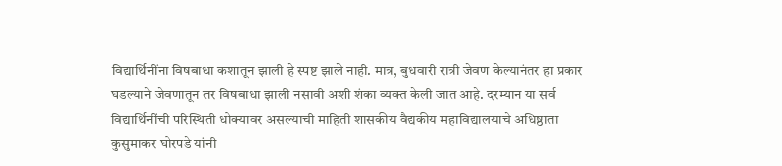विद्यार्थिनींना विषबाधा कशातून झाली हे स्पष्ट झाले नाही. मात्र, बुधवारी रात्री जेवण केल्यानंतर हा प्रकार घडल्याने जेवणातून तर विषबाधा झाली नसावी अशी शंका व्यक्त केली जात आहे. दरम्यान या सर्व विद्यार्थिनींची परिस्थिती धोक्यावर असल्याची माहिती शासकीय वैद्यकीय महाविद्यालयाचे अधिष्ठाता कुसुमाकर घोरपडे यांनी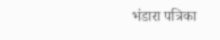भंडारा पत्रिका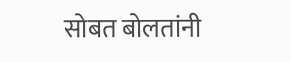सोबत बोलतांनी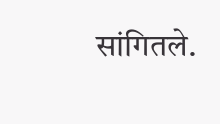सांगितले.